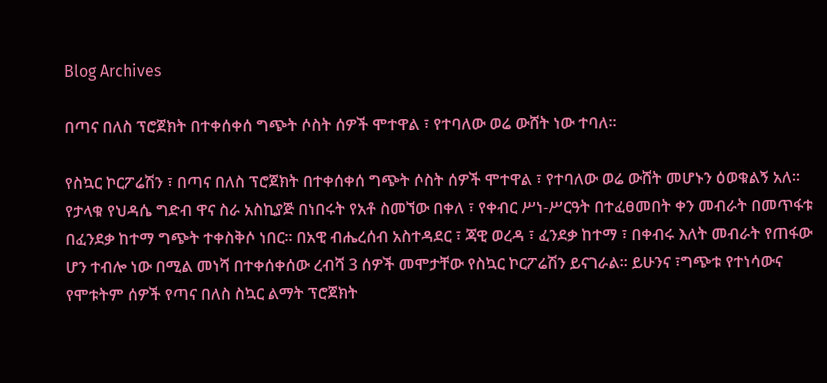Blog Archives

በጣና በለስ ፕሮጀክት በተቀሰቀሰ ግጭት ሶስት ሰዎች ሞተዋል ፣ የተባለው ወሬ ውሸት ነው ተባለ።

የስኳር ኮርፖሬሽን ፣ በጣና በለስ ፕሮጀክት በተቀሰቀሰ ግጭት ሶስት ሰዎች ሞተዋል ፣ የተባለው ወሬ ውሸት መሆኑን ዕወቁልኝ አለ፡፡ የታላቁ የህዳሴ ግድብ ዋና ስራ አስኪያጅ በነበሩት የአቶ ስመኘው በቀለ ፣ የቀብር ሥነ-ሥርዓት በተፈፀመበት ቀን መብራት በመጥፋቱ በፈንደቃ ከተማ ግጭት ተቀስቅሶ ነበር፡፡ በአዊ ብሔረሰብ አስተዳደር ፣ ጃዊ ወረዳ ፣ ፈንደቃ ከተማ ፣ በቀብሩ እለት መብራት የጠፋው ሆን ተብሎ ነው በሚል መነሻ በተቀሰቀሰው ረብሻ 3 ሰዎች መሞታቸው የስኳር ኮርፖሬሽን ይናገራል፡፡ ይሁንና ፣ግጭቱ የተነሳውና የሞቱትም ሰዎች የጣና በለስ ስኳር ልማት ፕሮጀክት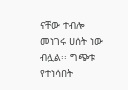ናቸው ተብሎ መነገሩ ሀሰት ነው ብሏል፡፡ ግጭቱ የተነሳበት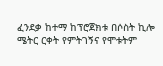ፈንደቃ ከተማ ከፕሮጀክቱ በሶስት ኪሎ ሜትር ርቀት የምትገኝና የሞቱትም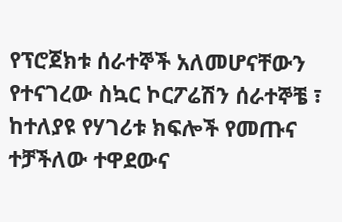የፕሮጀክቱ ሰራተኞች አለመሆናቸውን የተናገረው ስኳር ኮርፖሬሽን ሰራተኞቼ ፣ ከተለያዩ የሃገሪቱ ክፍሎች የመጡና ተቻችለው ተዋደውና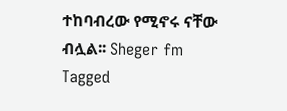ተከባብረው የሚኖሩ ናቸው ብሏል፡፡ Sheger fm
Tagged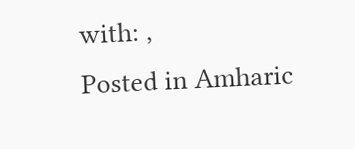with: ,
Posted in Amharic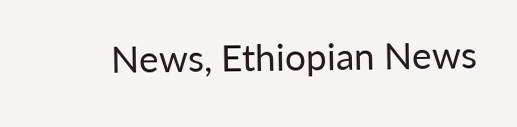News, Ethiopian News